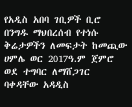የአዲስ አበባ ገቢዎች ቢሮ በንግዱ ማህበረሰብ የተነሱ ቅሬታዎችን ለመፍታት ከመጪው ሀምሌ ወር 2017ዓ.ም ጀምሮ ወደ ተግባር ለማሸጋገር ባቀዳቸው አዳዲስ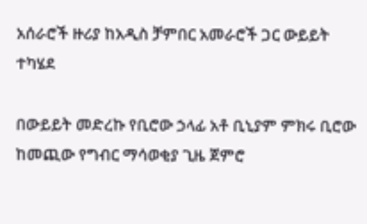አሰራሮች ዙሪያ ከአዲስ ቻምበር አመራሮች ጋር ውይይት ተካሄደ

በውይይት መድረኩ የቢሮው ኃላፊ አቶ ቢኒያም ምክሩ ቢሮው ከመጪው የግብር ማሳወቂያ ጊዜ ጀምሮ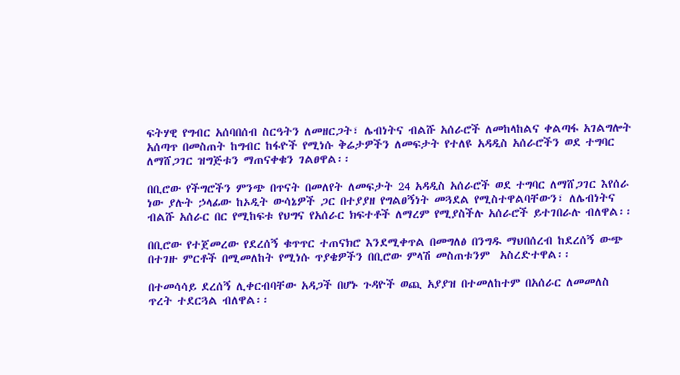ፍትሃዊ የግብር አሰባበሰብ ስርዓትን ለመዘርጋት፣ ሌብነትና ብልሹ አሰራሮች ለመከላከልና ቀልጣፋ አገልግሎት አሰጣጥ በመስጠት ከግብር ከፋዮች የሚነሱ ቅሬታዎችን ለመፍታት የተለዩ አዳዲስ አሰራሮችን ወደ ተግባር ለማሸጋገር ዝግጅቱን ማጠናቀቁን ገልፀዋል፡፡

በቢሮው የችግሮችን ምንጭ በጥናት በመለየት ለመፍታት 24 አዳዲስ አሰራሮች ወደ ተግባር ለማሸጋገር እየሰራ ነው ያሉት ኃላፊው ከኦዲት ውሳኔዎች ጋር በተያያዘ የግልፀኝነት መጓደል የሚስተዋልባቸውን፣ ለሌብነትና ብልሹ አሰራር በር የሚከፍቱ የህግና የአሰራር ክፍተቶች ለማረም የሚያስችሉ አሰራሮች ይተገበራሉ ብለዋል፡፡

በቢሮው የተጀመረው የደረሰኝ ቁጥጥር ተጠናክሮ እንደሚቀጥል በመግለፅ በንግዱ ማህበሰረብ ከደረሰኝ ውጭ በተገዙ ምርቶች በሚመለከት የሚነሱ ጥያቄዎችን በቢሮው ምላሽ መስጠቱንም  አስረድተዋል፡፡

በተመሳሳይ ደረሰኝ ሊቀርብባቸው አዳጋች በሆኑ ጉዳዮች ወጪ አያያዝ በተመለከተም በአሰራር ለመመለስ ጥረት ተደርጓል ብለዋል፡፡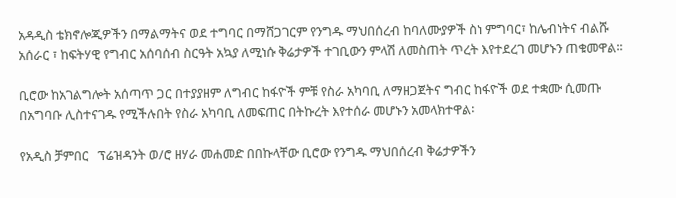አዳዲስ ቴክኖሎጂዎችን በማልማትና ወደ ተግባር በማሸጋገርም የንግዱ ማህበሰረብ ከባለሙያዎች ስነ ምግባር፣ ከሌብነትና ብልሹ አሰራር ፣ ከፍትሃዊ የግብር አሰባሰብ ስርዓት አኳያ ለሚነሱ ቅሬታዎች ተገቢውን ምላሽ ለመስጠት ጥረት እየተደረገ መሆኑን ጠቁመዋል፡፡

ቢሮው ከአገልግሎት አሰጣጥ ጋር በተያያዘም ለግብር ከፋዮች ምቹ የስራ አካባቢ ለማዘጋጀትና ግብር ከፋዮች ወደ ተቋሙ ሲመጡ በአግባቡ ሊስተናገዱ የሚችሉበት የስራ አካባቢ ለመፍጠር በትኩረት እየተሰራ መሆኑን አመላክተዋል፡

የአዲስ ቻምበር   ፕሬዝዳንት ወ/ሮ ዘሃራ መሐመድ በበኩላቸው ቢሮው የንግዱ ማህበሰረብ ቅሬታዎችን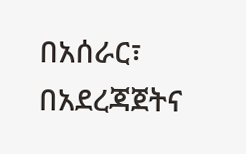በአሰራር፣ በአደረጃጀትና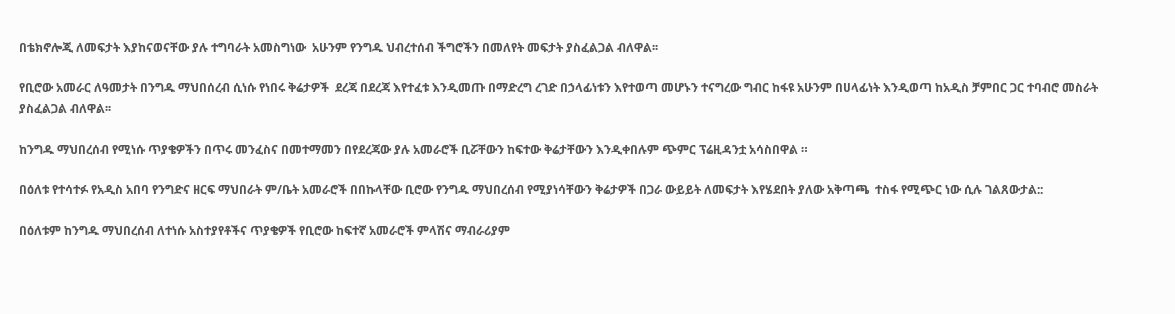በቴክኖሎጂ ለመፍታት እያከናወናቸው ያሉ ተግባራት አመስግነው  አሁንም የንግዱ ህብረተሰብ ችግሮችን በመለየት መፍታት ያስፈልጋል ብለዋል፡፡

የቢሮው አመራር ለዓመታት በንግዱ ማህበሰረብ ሲነሱ የነበሩ ቅሬታዎች  ደረጃ በደረጃ እየተፈቱ እንዲመጡ በማድረግ ረገድ በኃላፊነቱን እየተወጣ መሆኑን ተናግረው ግብር ከፋዩ አሁንም በሀላፊነት እንዲወጣ ከአዲስ ቻምበር ጋር ተባብሮ መስራት ያስፈልጋል ብለዋል፡፡

ከንግዱ ማህበረሰብ የሚነሱ ጥያቄዎችን በጥሩ መንፈስና በመተማመን በየደረጃው ያሉ አመራሮች ቢሯቸውን ከፍተው ቅሬታቸውን እንዲቀበሉም ጭምር ፕሬዚዳንቷ አሳስበዋል ።

በዕለቱ የተሳተፉ የአዲስ አበባ የንግድና ዘርፍ ማህበራት ም/ቤት አመራሮች በበኩላቸው ቢሮው የንግዱ ማህበረሰብ የሚያነሳቸውን ቅሬታዎች በጋራ ውይይት ለመፍታት እየሄደበት ያለው አቅጣጫ  ተስፋ የሚጭር ነው ሲሉ ገልጸውታል::

በዕለቱም ከንግዱ ማህበረሰብ ለተነሱ አስተያየቶችና ጥያቄዎች የቢሮው ከፍተኛ አመራሮች ምላሽና ማብራሪያም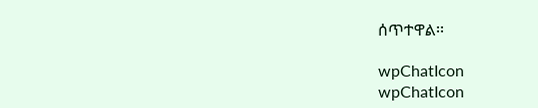ሰጥተዋል፡፡

wpChatIcon
wpChatIcon